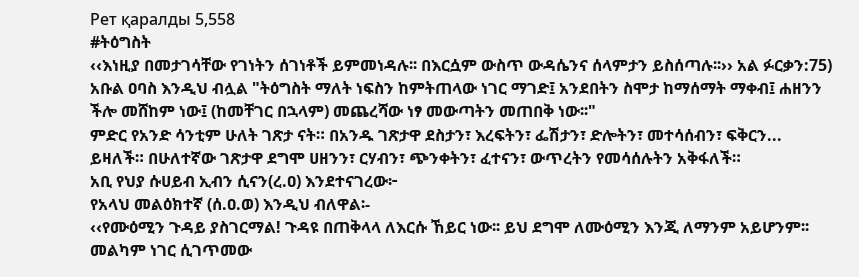Рет қаралды 5,558
#ትዕግስት
‹‹እነዚያ በመታገሳቸው የገነትን ሰገነቶች ይምመነዳሉ፡፡ በእርሷም ውስጥ ውዳሴንና ሰላምታን ይስሰጣሉ፡፡›› አል ፉርቃን:75)
አቡል ዐባስ እንዲህ ብሏል "ትዕግስት ማለት ነፍስን ከምትጠላው ነገር ማገድ፤ አንደበትን ስሞታ ከማሰማት ማቀብ፤ ሐዘንን ችሎ መሸከም ነው፤ (ከመቸገር በኋላም) መጨረሻው ነፃ መውጣትን መጠበቅ ነው፡፡"
ምድር የአንድ ሳንቲም ሁለት ገጽታ ናት። በአንዱ ገጽታዋ ደስታን፣ እረፍትን፣ ፌሽታን፣ ድሎትን፣ መተሳሰብን፣ ፍቅርን... ይዛለች። በሁለተኛው ገጽታዋ ደግሞ ሀዘንን፣ ርሃብን፣ ጭንቀትን፣ ፈተናን፣ ውጥረትን የመሳሰሉትን አቅፋለች።
አቢ የህያ ሱሀይብ ኢብን ሲናን(ረ.ዐ) እንደተናገረው፦
የአላህ መልዕክተኛ (ሰ.ዐ.ወ) እንዲህ ብለዋል፡-
‹‹የሙዕሚን ጉዳይ ያስገርማል! ጉዳዩ በጠቅላላ ለእርሱ ኸይር ነው፡፡ ይህ ደግሞ ለሙዕሚን እንጂ ለማንም አይሆንም፡፡ መልካም ነገር ሲገጥመው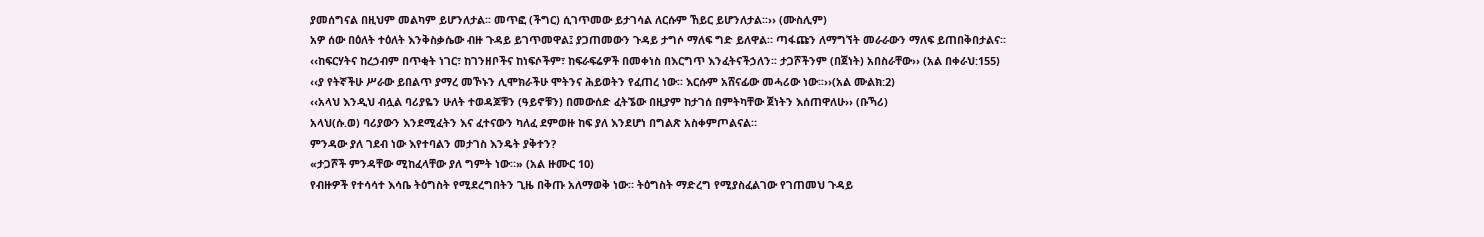ያመሰግናል በዚህም መልካም ይሆንለታል፡፡ መጥፎ (ችግር) ሲገጥመው ይታገሳል ለርሱም ኸይር ይሆንለታል፡፡›› (ሙስሊም)
አዎ ሰው በዕለት ተዕለት እንቅስቃሴው ብዙ ጉዳይ ይገጥመዋል፤ ያጋጠመውን ጉዳይ ታግሶ ማለፍ ግድ ይለዋል። ጣፋጩን ለማግኘት መራራውን ማለፍ ይጠበቅበታልና።
‹‹ከፍርሃትና ከረኃብም በጥቂት ነገር፣ ከገንዘቦችና ከነፍሶችም፣ ከፍራፍሬዎች በመቀነስ በእርግጥ እንፈትናችኃለን፡፡ ታጋሾችንም (በጀነት) አበስራቸው›› (አል በቀራህ:155)
‹‹ያ የትኛችሁ ሥራው ይበልጥ ያማረ መኾኑን ሊሞክራችሁ ሞትንና ሕይወትን የፈጠረ ነው፡፡ እርሱም አሸናፊው መሓሪው ነው፡፡››(አል ሙልክ:2)
‹‹አላህ እንዲህ ብሏል ባሪያዬን ሁለት ተወዳጆቹን (ዓይኖቹን) በመውሰድ ፈትኜው በዚያም ከታገሰ በምትካቸው ጀነትን እሰጠዋለሁ›› (ቡኻሪ)
አላህ(ሱ.ወ) ባሪያውን እንደሚፈትን እና ፈተናውን ካለፈ ደምወዙ ከፍ ያለ እንደሆነ በግልጽ አስቀምጦልናል።
ምንዳው ያለ ገደብ ነው እየተባልን መታገስ እንዴት ያቅተን?
«ታጋሾች ምንዳቸው ሚከፈላቸው ያለ ግምት ነው።» (አል ዙሙር 10)
የብዙዎች የተሳሳተ እሳቤ ትዕግስት የሚደረግበትን ጊዜ በቅጡ አለማወቅ ነው። ትዕግስት ማድረግ የሚያስፈልገው የገጠመህ ጉዳይ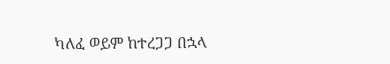ካለፈ ወይም ከተረጋጋ በኋላ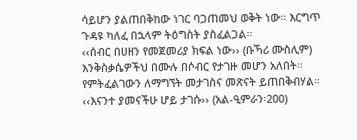ሳይሆን ያልጠበቅከው ነገር ባጋጠመህ ወቅት ነው። እርግጥ ጉዳዩ ካለፈ በኋላም ትዕግስት ያስፈልጋል።
‹‹ሰብር በሀዘን የመጀመሪያ ክፍል ነው›› (ቡኻሪ ሙስሊም)
እንቅስቃሴዎችህ በሙሉ በሶብር የታገዙ መሆን አለበት። የምትፈልገውን ለማግኘት መታገስና መጽናት ይጠበቅብሃል።
‹‹እናንተ ያመናችሁ ሆይ ታገሱ›› (አል-ዒምራን፡200)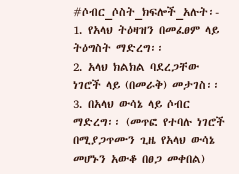#ሶብር_ሶስት_ክፍሎች_አሉት፡-
1. የአላህ ትዕዛዝን በመፈፀም ላይ ትዕግስት ማድረግ፡፡
2. አላህ ክልክል ባደረጋቸው ነገሮች ላይ (በመራቅ) መታገስ፡፡
3. በአላህ ውሳኔ ላይ ሶብር ማድረግ፡፡ (መጥፎ የተባሉ ነገሮች በሚያጋጥሙን ጊዜ የአላህ ውሳኔ መሆኑን አውቆ በፀጋ መቀበል)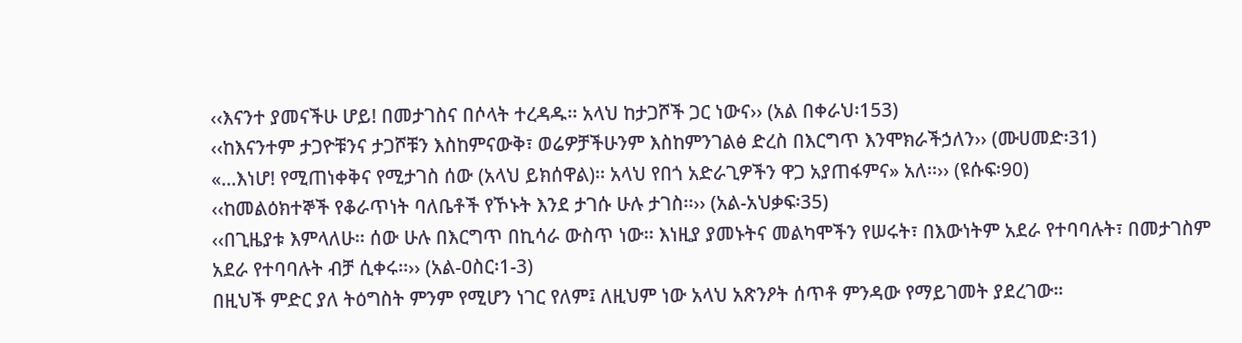‹‹እናንተ ያመናችሁ ሆይ! በመታገስና በሶላት ተረዳዱ፡፡ አላህ ከታጋሾች ጋር ነውና›› (አል በቀራህ፡153)
‹‹ከእናንተም ታጋዮቹንና ታጋሾቹን እስከምናውቅ፣ ወሬዎቻችሁንም እስከምንገልፅ ድረስ በእርግጥ እንሞክራችኃለን›› (ሙሀመድ፡31)
«...እነሆ! የሚጠነቀቅና የሚታገስ ሰው (አላህ ይክሰዋል)፡፡ አላህ የበጎ አድራጊዎችን ዋጋ አያጠፋምና» አለ፡፡›› (ዩሱፍ፡90)
‹‹ከመልዕክተኞች የቆራጥነት ባለቤቶች የኾኑት እንደ ታገሱ ሁሉ ታገስ፡፡›› (አል-አህቃፍ፡35)
‹‹በጊዜያቱ እምላለሁ፡፡ ሰው ሁሉ በእርግጥ በኪሳራ ውስጥ ነው፡፡ እነዚያ ያመኑትና መልካሞችን የሠሩት፣ በእውነትም አደራ የተባባሉት፣ በመታገስም አደራ የተባባሉት ብቻ ሲቀሩ፡፡›› (አል-ዐስር፡1-3)
በዚህች ምድር ያለ ትዕግስት ምንም የሚሆን ነገር የለም፤ ለዚህም ነው አላህ አጽንዖት ሰጥቶ ምንዳው የማይገመት ያደረገው።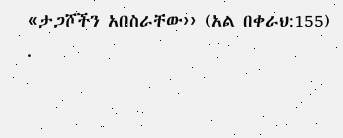«ታጋሾችን አበስራቸው›› (አል በቀራህ:155)
.